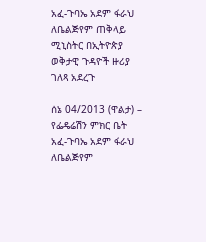አፈ-ጉባኤ አደም ፋራህ ለቤልጅየም ጠቅላይ ሚኒስትር በኢትዮጵያ ወቅታዊ ጉዳዮች ዙሪያ ገለጻ አደረጉ

ሰኔ 04/2013 (ዋልታ) – የፌዴሬሽን ምክር ቤት አፈ-ጉባኤ አደም ፋራህ ለቤልጅየም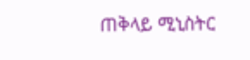ጠቅላይ ሚኒስትር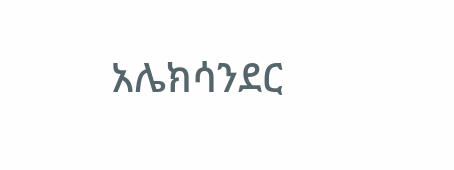አሌክሳንደር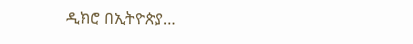ዲክሮ በኢትዮጵያ…